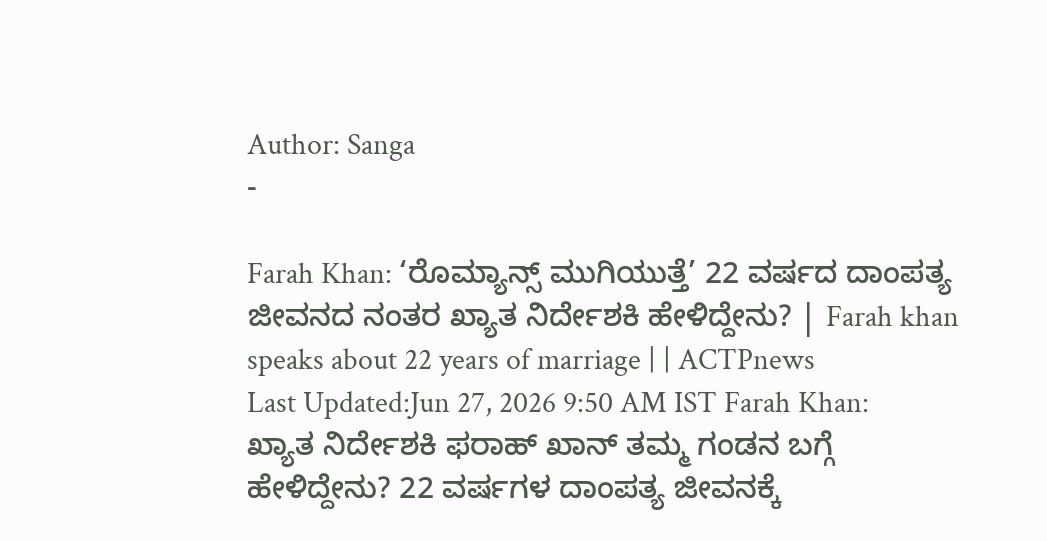Author: Sanga
-

Farah Khan: ‘ರೊಮ್ಯಾನ್ಸ್ ಮುಗಿಯುತ್ತೆ’ 22 ವರ್ಷದ ದಾಂಪತ್ಯ ಜೀವನದ ನಂತರ ಖ್ಯಾತ ನಿರ್ದೇಶಕಿ ಹೇಳಿದ್ದೇನು? | Farah khan speaks about 22 years of marriage | | ACTPnews
Last Updated:Jun 27, 2026 9:50 AM IST Farah Khan: ಖ್ಯಾತ ನಿರ್ದೇಶಕಿ ಫರಾಹ್ ಖಾನ್ ತಮ್ಮ ಗಂಡನ ಬಗ್ಗೆ ಹೇಳಿದ್ದೇನು? 22 ವರ್ಷಗಳ ದಾಂಪತ್ಯ ಜೀವನಕ್ಕೆ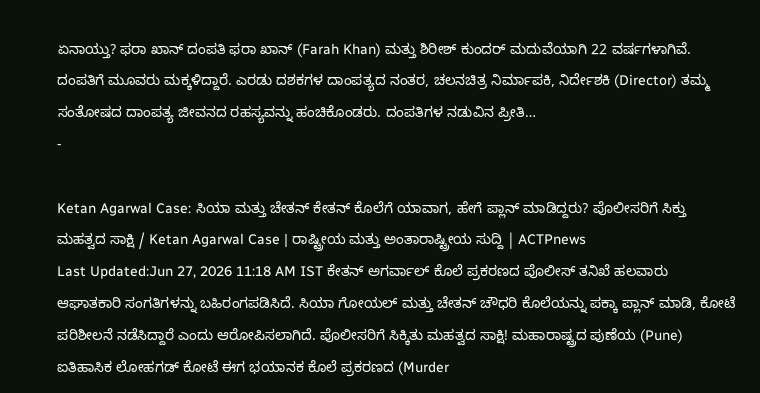ಏನಾಯ್ತು? ಫರಾ ಖಾನ್ ದಂಪತಿ ಫರಾ ಖಾನ್ (Farah Khan) ಮತ್ತು ಶಿರೀಶ್ ಕುಂದರ್ ಮದುವೆಯಾಗಿ 22 ವರ್ಷಗಳಾಗಿವೆ. ದಂಪತಿಗೆ ಮೂವರು ಮಕ್ಕಳಿದ್ದಾರೆ. ಎರಡು ದಶಕಗಳ ದಾಂಪತ್ಯದ ನಂತರ, ಚಲನಚಿತ್ರ ನಿರ್ಮಾಪಕಿ, ನಿರ್ದೇಶಕಿ (Director) ತಮ್ಮ ಸಂತೋಷದ ದಾಂಪತ್ಯ ಜೀವನದ ರಹಸ್ಯವನ್ನು ಹಂಚಿಕೊಂಡರು. ದಂಪತಿಗಳ ನಡುವಿನ ಪ್ರೀತಿ…
-

Ketan Agarwal Case: ಸಿಯಾ ಮತ್ತು ಚೇತನ್ ಕೇತನ್ ಕೊಲೆಗೆ ಯಾವಾಗ, ಹೇಗೆ ಪ್ಲಾನ್ ಮಾಡಿದ್ದರು? ಪೊಲೀಸರಿಗೆ ಸಿಕ್ತು ಮಹತ್ವದ ಸಾಕ್ಷಿ / Ketan Agarwal Case | ರಾಷ್ಟ್ರೀಯ ಮತ್ತು ಅಂತಾರಾಷ್ಟ್ರೀಯ ಸುದ್ದಿ | ACTPnews
Last Updated:Jun 27, 2026 11:18 AM IST ಕೇತನ್ ಅಗರ್ವಾಲ್ ಕೊಲೆ ಪ್ರಕರಣದ ಪೊಲೀಸ್ ತನಿಖೆ ಹಲವಾರು ಆಘಾತಕಾರಿ ಸಂಗತಿಗಳನ್ನು ಬಹಿರಂಗಪಡಿಸಿದೆ. ಸಿಯಾ ಗೋಯಲ್ ಮತ್ತು ಚೇತನ್ ಚೌಧರಿ ಕೊಲೆಯನ್ನು ಪಕ್ಕಾ ಪ್ಲಾನ್ ಮಾಡಿ, ಕೋಟೆ ಪರಿಶೀಲನೆ ನಡೆಸಿದ್ದಾರೆ ಎಂದು ಆರೋಪಿಸಲಾಗಿದೆ. ಪೊಲೀಸರಿಗೆ ಸಿಕ್ಕಿತು ಮಹತ್ವದ ಸಾಕ್ಷಿ! ಮಹಾರಾಷ್ಟ್ರದ ಪುಣೆಯ (Pune) ಐತಿಹಾಸಿಕ ಲೋಹಗಡ್ ಕೋಟೆ ಈಗ ಭಯಾನಕ ಕೊಲೆ ಪ್ರಕರಣದ (Murder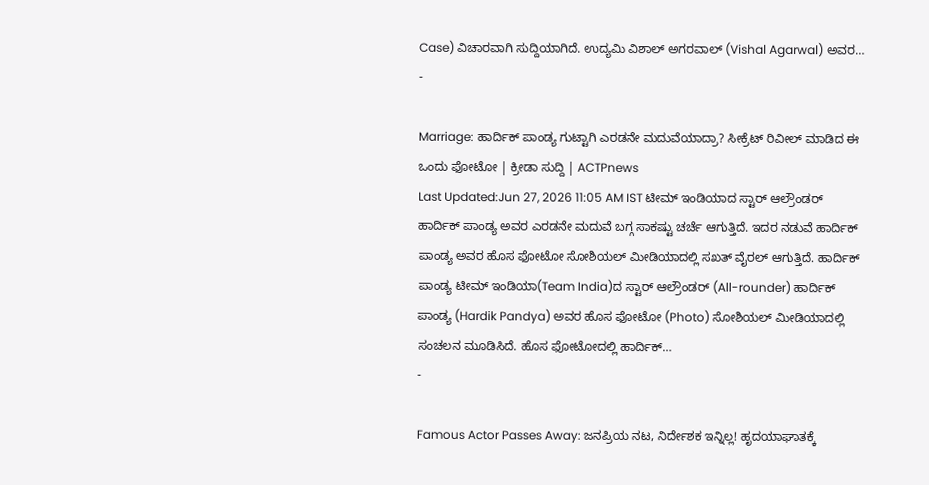Case) ವಿಚಾರವಾಗಿ ಸುದ್ದಿಯಾಗಿದೆ. ಉದ್ಯಮಿ ವಿಶಾಲ್ ಅಗರವಾಲ್ (Vishal Agarwal) ಅವರ…
-

Marriage: ಹಾರ್ದಿಕ್ ಪಾಂಡ್ಯ ಗುಟ್ಟಾಗಿ ಎರಡನೇ ಮದುವೆಯಾದ್ರಾ? ಸೀಕ್ರೆಟ್ ರಿವೀಲ್ ಮಾಡಿದ ಈ ಒಂದು ಫೋಟೋ | ಕ್ರೀಡಾ ಸುದ್ದಿ | ACTPnews
Last Updated:Jun 27, 2026 11:05 AM IST ಟೀಮ್ ಇಂಡಿಯಾದ ಸ್ಟಾರ್ ಆಲ್ರೌಂಡರ್ ಹಾರ್ದಿಕ್ ಪಾಂಡ್ಯ ಅವರ ಎರಡನೇ ಮದುವೆ ಬಗ್ಗ ಸಾಕಷ್ಟು ಚರ್ಚೆ ಆಗುತ್ತಿದೆ. ಇದರ ನಡುವೆ ಹಾರ್ದಿಕ್ ಪಾಂಡ್ಯ ಅವರ ಹೊಸ ಫೋಟೋ ಸೋಶಿಯಲ್ ಮೀಡಿಯಾದಲ್ಲಿ ಸಖತ್ ವೈರಲ್ ಆಗುತ್ತಿದೆ. ಹಾರ್ದಿಕ್ ಪಾಂಡ್ಯ ಟೀಮ್ ಇಂಡಿಯಾ(Team India)ದ ಸ್ಟಾರ್ ಆಲ್ರೌಂಡರ್ (All-rounder) ಹಾರ್ದಿಕ್ ಪಾಂಡ್ಯ (Hardik Pandya) ಅವರ ಹೊಸ ಫೋಟೋ (Photo) ಸೋಶಿಯಲ್ ಮೀಡಿಯಾದಲ್ಲಿ ಸಂಚಲನ ಮೂಡಿಸಿದೆ. ಹೊಸ ಫೋಟೋದಲ್ಲಿ ಹಾರ್ದಿಕ್…
-

Famous Actor Passes Away: ಜನಪ್ರಿಯ ನಟ, ನಿರ್ದೇಶಕ ಇನ್ನಿಲ್ಲ! ಹೃದಯಾಘಾತಕ್ಕೆ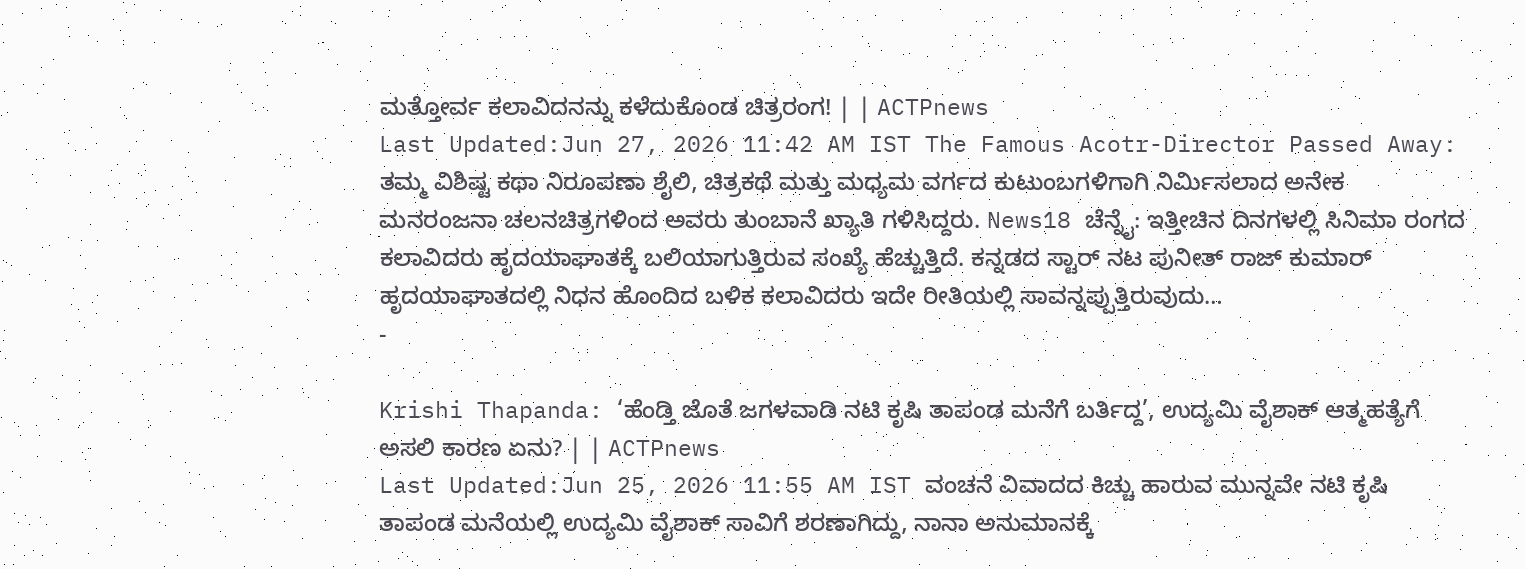ಮತ್ತೋರ್ವ ಕಲಾವಿದನನ್ನು ಕಳೆದುಕೊಂಡ ಚಿತ್ರರಂಗ! | | ACTPnews
Last Updated:Jun 27, 2026 11:42 AM IST The Famous Acotr-Director Passed Away: ತಮ್ಮ ವಿಶಿಷ್ಟ ಕಥಾ ನಿರೂಪಣಾ ಶೈಲಿ, ಚಿತ್ರಕಥೆ ಮತ್ತು ಮಧ್ಯಮ ವರ್ಗದ ಕುಟುಂಬಗಳಿಗಾಗಿ ನಿರ್ಮಿಸಲಾದ ಅನೇಕ ಮನರಂಜನಾ ಚಲನಚಿತ್ರಗಳಿಂದ ಅವರು ತುಂಬಾನೆ ಖ್ಯಾತಿ ಗಳಿಸಿದ್ದರು. News18 ಚೆನ್ನೈ: ಇತ್ತೀಚಿನ ದಿನಗಳಲ್ಲಿ ಸಿನಿಮಾ ರಂಗದ ಕಲಾವಿದರು ಹೃದಯಾಘಾತಕ್ಕೆ ಬಲಿಯಾಗುತ್ತಿರುವ ಸಂಖ್ಯೆ ಹೆಚ್ಚುತ್ತಿದೆ. ಕನ್ನಡದ ಸ್ಟಾರ್ ನಟ ಪುನೀತ್ ರಾಜ್ ಕುಮಾರ್ ಹೃದಯಾಘಾತದಲ್ಲಿ ನಿಧನ ಹೊಂದಿದ ಬಳಿಕ ಕಲಾವಿದರು ಇದೇ ರೀತಿಯಲ್ಲಿ ಸಾವನ್ನಪ್ಪುತ್ತಿರುವುದು…
-

Krishi Thapanda: ‘ಹೆಂಡ್ತಿ ಜೊತೆ ಜಗಳವಾಡಿ ನಟಿ ಕೃಷಿ ತಾಪಂಡ ಮನೆಗೆ ಬರ್ತಿದ್ದ’, ಉದ್ಯಮಿ ವೈಶಾಕ್ ಆತ್ಮಹತ್ಯೆಗೆ ಅಸಲಿ ಕಾರಣ ಏನು? | | ACTPnews
Last Updated:Jun 25, 2026 11:55 AM IST ವಂಚನೆ ವಿವಾದದ ಕಿಚ್ಚು ಹಾರುವ ಮುನ್ನವೇ ನಟಿ ಕೃಷಿ ತಾಪಂಡ ಮನೆಯಲ್ಲಿ ಉದ್ಯಮಿ ವೈಶಾಕ್ ಸಾವಿಗೆ ಶರಣಾಗಿದ್ದು, ನಾನಾ ಅನುಮಾನಕ್ಕೆ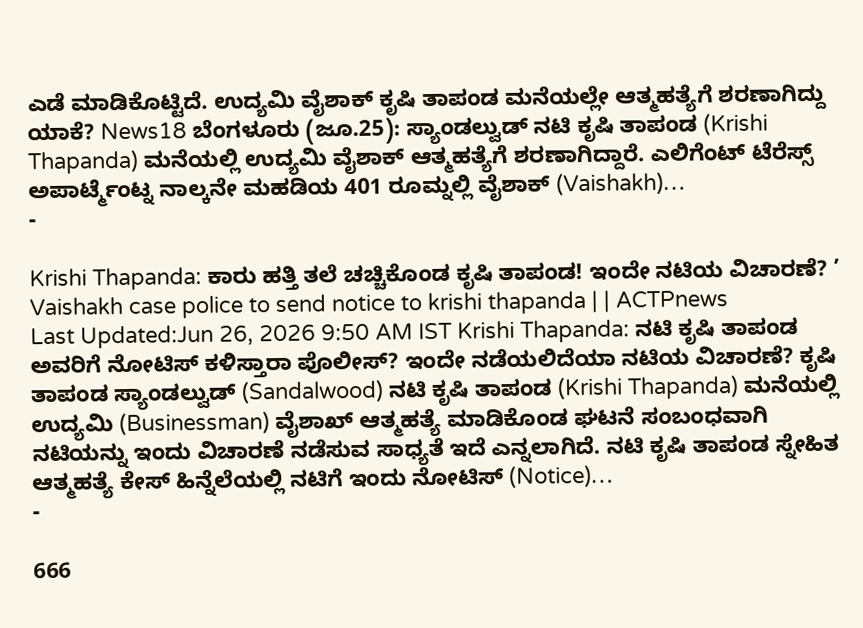ಎಡೆ ಮಾಡಿಕೊಟ್ಟಿದೆ. ಉದ್ಯಮಿ ವೈಶಾಕ್ ಕೃಷಿ ತಾಪಂಡ ಮನೆಯಲ್ಲೇ ಆತ್ಮಹತ್ಯೆಗೆ ಶರಣಾಗಿದ್ದು ಯಾಕೆ? News18 ಬೆಂಗಳೂರು (ಜೂ.25): ಸ್ಯಾಂಡಲ್ವುಡ್ ನಟಿ ಕೃಷಿ ತಾಪಂಡ (Krishi Thapanda) ಮನೆಯಲ್ಲಿ ಉದ್ಯಮಿ ವೈಶಾಕ್ ಆತ್ಮಹತ್ಯೆಗೆ ಶರಣಾಗಿದ್ದಾರೆ. ಎಲಿಗೆಂಟ್ ಟೆರೆಸ್ಸ್ ಅಪಾರ್ಟ್ಮೆಂಟ್ನ ನಾಲ್ಕನೇ ಮಹಡಿಯ 401 ರೂಮ್ನಲ್ಲಿ ವೈಶಾಕ್ (Vaishakh)…
-

Krishi Thapanda: ಕಾರು ಹತ್ತಿ ತಲೆ ಚಚ್ಚಿಕೊಂಡ ಕೃಷಿ ತಾಪಂಡ! ಇಂದೇ ನಟಿಯ ವಿಚಾರಣೆ? ’ Vaishakh case police to send notice to krishi thapanda | | ACTPnews
Last Updated:Jun 26, 2026 9:50 AM IST Krishi Thapanda: ನಟಿ ಕೃಷಿ ತಾಪಂಡ ಅವರಿಗೆ ನೋಟಿಸ್ ಕಳಿಸ್ತಾರಾ ಪೊಲೀಸ್? ಇಂದೇ ನಡೆಯಲಿದೆಯಾ ನಟಿಯ ವಿಚಾರಣೆ? ಕೃಷಿ ತಾಪಂಡ ಸ್ಯಾಂಡಲ್ವುಡ್ (Sandalwood) ನಟಿ ಕೃಷಿ ತಾಪಂಡ (Krishi Thapanda) ಮನೆಯಲ್ಲಿ ಉದ್ಯಮಿ (Businessman) ವೈಶಾಖ್ ಆತ್ಮಹತ್ಯೆ ಮಾಡಿಕೊಂಡ ಘಟನೆ ಸಂಬಂಧವಾಗಿ ನಟಿಯನ್ನು ಇಂದು ವಿಚಾರಣೆ ನಡೆಸುವ ಸಾಧ್ಯತೆ ಇದೆ ಎನ್ನಲಾಗಿದೆ. ನಟಿ ಕೃಷಿ ತಾಪಂಡ ಸ್ನೇಹಿತ ಆತ್ಮಹತ್ಯೆ ಕೇಸ್ ಹಿನ್ನೆಲೆಯಲ್ಲಿ ನಟಿಗೆ ಇಂದು ನೋಟಿಸ್ (Notice)…
-

666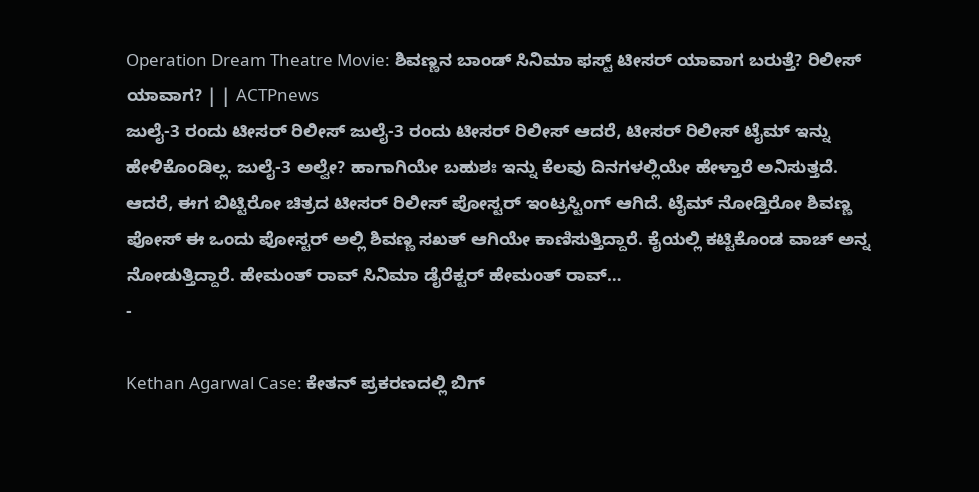Operation Dream Theatre Movie: ಶಿವಣ್ಣನ ಬಾಂಡ್ ಸಿನಿಮಾ ಫಸ್ಟ್ ಟೀಸರ್ ಯಾವಾಗ ಬರುತ್ತೆ? ರಿಲೀಸ್ ಯಾವಾಗ? | | ACTPnews
ಜುಲೈ-3 ರಂದು ಟೀಸರ್ ರಿಲೀಸ್ ಜುಲೈ-3 ರಂದು ಟೀಸರ್ ರಿಲೀಸ್ ಆದರೆ, ಟೀಸರ್ ರಿಲೀಸ್ ಟೈಮ್ ಇನ್ನು ಹೇಳಿಕೊಂಡಿಲ್ಲ. ಜುಲೈ-3 ಅಲ್ವೇ? ಹಾಗಾಗಿಯೇ ಬಹುಶಃ ಇನ್ನು ಕೆಲವು ದಿನಗಳಲ್ಲಿಯೇ ಹೇಳ್ತಾರೆ ಅನಿಸುತ್ತದೆ. ಆದರೆ, ಈಗ ಬಿಟ್ಟಿರೋ ಚಿತ್ರದ ಟೀಸರ್ ರಿಲೀಸ್ ಪೋಸ್ಟರ್ ಇಂಟ್ರಸ್ಟಿಂಗ್ ಆಗಿದೆ. ಟೈಮ್ ನೋಡ್ತಿರೋ ಶಿವಣ್ಣ ಪೋಸ್ ಈ ಒಂದು ಪೋಸ್ಟರ್ ಅಲ್ಲಿ ಶಿವಣ್ಣ ಸಖತ್ ಆಗಿಯೇ ಕಾಣಿಸುತ್ತಿದ್ದಾರೆ. ಕೈಯಲ್ಲಿ ಕಟ್ಟಿಕೊಂಡ ವಾಚ್ ಅನ್ನ ನೋಡುತ್ತಿದ್ದಾರೆ. ಹೇಮಂತ್ ರಾವ್ ಸಿನಿಮಾ ಡೈರೆಕ್ಟರ್ ಹೇಮಂತ್ ರಾವ್…
-

Kethan Agarwal Case: ಕೇತನ್ ಪ್ರಕರಣದಲ್ಲಿ ಬಿಗ್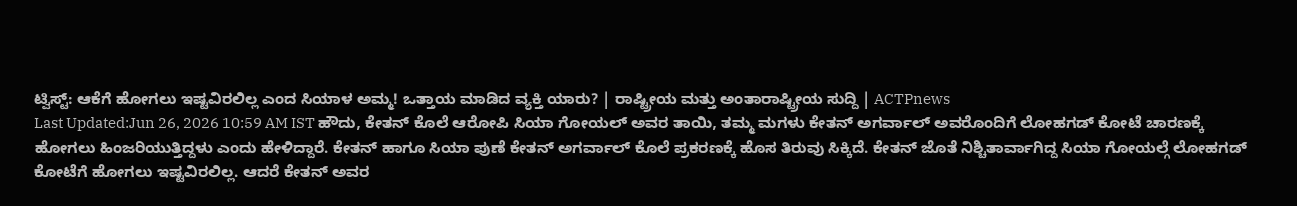ಟ್ವಿಸ್ಟ್: ಆಕೆಗೆ ಹೋಗಲು ಇಷ್ಟವಿರಲಿಲ್ಲ ಎಂದ ಸಿಯಾಳ ಅಮ್ಮ! ಒತ್ತಾಯ ಮಾಡಿದ ವ್ಯಕ್ತಿ ಯಾರು? | ರಾಷ್ಟ್ರೀಯ ಮತ್ತು ಅಂತಾರಾಷ್ಟ್ರೀಯ ಸುದ್ದಿ | ACTPnews
Last Updated:Jun 26, 2026 10:59 AM IST ಹೌದು, ಕೇತನ್ ಕೊಲೆ ಆರೋಪಿ ಸಿಯಾ ಗೋಯಲ್ ಅವರ ತಾಯಿ, ತಮ್ಮ ಮಗಳು ಕೇತನ್ ಅಗರ್ವಾಲ್ ಅವರೊಂದಿಗೆ ಲೋಹಗಡ್ ಕೋಟೆ ಚಾರಣಕ್ಕೆ ಹೋಗಲು ಹಿಂಜರಿಯುತ್ತಿದ್ದಳು ಎಂದು ಹೇಳಿದ್ದಾರೆ. ಕೇತನ್ ಹಾಗೂ ಸಿಯಾ ಪುಣೆ ಕೇತನ್ ಅಗರ್ವಾಲ್ ಕೊಲೆ ಪ್ರಕರಣಕ್ಕೆ ಹೊಸ ತಿರುವು ಸಿಕ್ಕಿದೆ. ಕೇತನ್ ಜೊತೆ ನಿಶ್ಚಿತಾರ್ವಾಗಿದ್ದ ಸಿಯಾ ಗೋಯಲ್ಗೆ ಲೋಹಗಡ್ ಕೋಟೆಗೆ ಹೋಗಲು ಇಷ್ಟವಿರಲಿಲ್ಲ. ಆದರೆ ಕೇತನ್ ಅವರ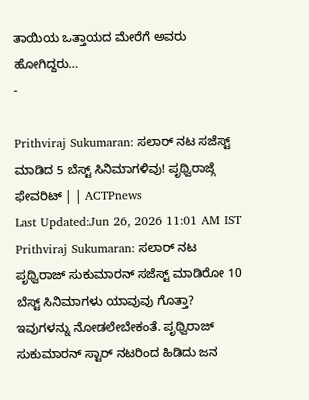ತಾಯಿಯ ಒತ್ತಾಯದ ಮೇರೆಗೆ ಅವರು ಹೋಗಿದ್ದರು…
-

Prithviraj Sukumaran: ಸಲಾರ್ ನಟ ಸಜೆಸ್ಟ್ ಮಾಡಿದ 5 ಬೆಸ್ಟ್ ಸಿನಿಮಾಗಳಿವು! ಪೃಥ್ವಿರಾಜ್ಗೆ ಫೇವರಿಟ್ | | ACTPnews
Last Updated:Jun 26, 2026 11:01 AM IST Prithviraj Sukumaran: ಸಲಾರ್ ನಟ ಪೃಥ್ವಿರಾಜ್ ಸುಕುಮಾರನ್ ಸಜೆಸ್ಟ್ ಮಾಡಿರೋ 10 ಬೆಸ್ಟ್ ಸಿನಿಮಾಗಳು ಯಾವುವು ಗೊತ್ತಾ? ಇವುಗಳನ್ನು ನೋಡಲೇಬೇಕಂತೆ. ಪೃಥ್ವಿರಾಜ್ ಸುಕುಮಾರನ್ ಸ್ಟಾರ್ ನಟರಿಂದ ಹಿಡಿದು ಜನ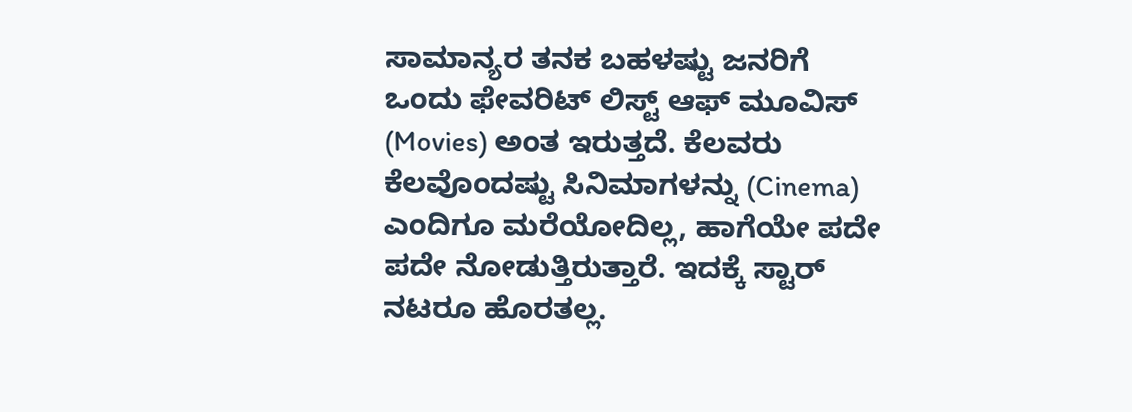ಸಾಮಾನ್ಯರ ತನಕ ಬಹಳಷ್ಟು ಜನರಿಗೆ ಒಂದು ಫೇವರಿಟ್ ಲಿಸ್ಟ್ ಆಫ್ ಮೂವಿಸ್ (Movies) ಅಂತ ಇರುತ್ತದೆ. ಕೆಲವರು ಕೆಲವೊಂದಷ್ಟು ಸಿನಿಮಾಗಳನ್ನು (Cinema) ಎಂದಿಗೂ ಮರೆಯೋದಿಲ್ಲ, ಹಾಗೆಯೇ ಪದೇ ಪದೇ ನೋಡುತ್ತಿರುತ್ತಾರೆ. ಇದಕ್ಕೆ ಸ್ಟಾರ್ ನಟರೂ ಹೊರತಲ್ಲ.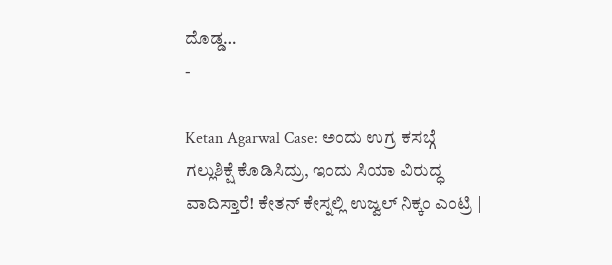ದೊಡ್ಡ…
-

Ketan Agarwal Case: ಅಂದು ಉಗ್ರ ಕಸಬ್ಗೆ ಗಲ್ಲುಶಿಕ್ಷೆ ಕೊಡಿಸಿದ್ರು, ಇಂದು ಸಿಯಾ ವಿರುದ್ಧ ವಾದಿಸ್ತಾರೆ! ಕೇತನ್ ಕೇಸ್ನಲ್ಲಿ ಉಜ್ವಲ್ ನಿಕ್ಕಂ ಎಂಟ್ರಿ |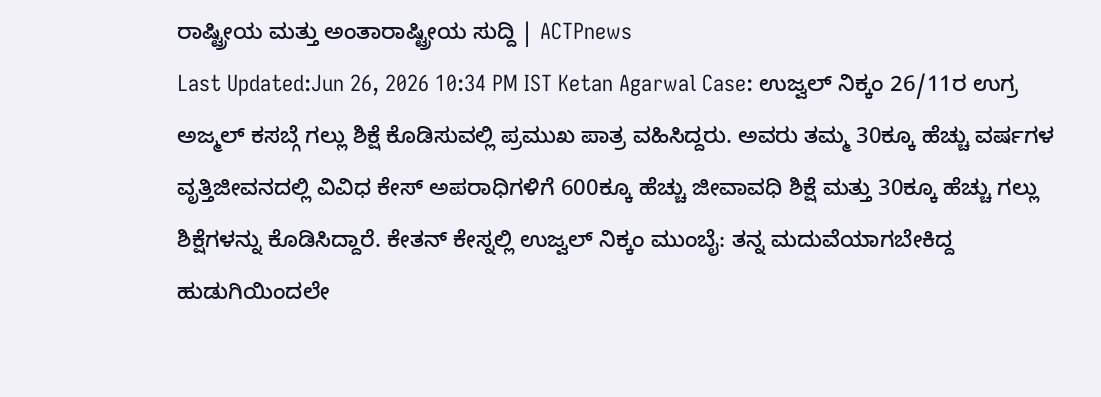ರಾಷ್ಟ್ರೀಯ ಮತ್ತು ಅಂತಾರಾಷ್ಟ್ರೀಯ ಸುದ್ದಿ | ACTPnews
Last Updated:Jun 26, 2026 10:34 PM IST Ketan Agarwal Case: ಉಜ್ವಲ್ ನಿಕ್ಕಂ 26/11ರ ಉಗ್ರ ಅಜ್ಮಲ್ ಕಸಬ್ಗೆ ಗಲ್ಲು ಶಿಕ್ಷೆ ಕೊಡಿಸುವಲ್ಲಿ ಪ್ರಮುಖ ಪಾತ್ರ ವಹಿಸಿದ್ದರು. ಅವರು ತಮ್ಮ 30ಕ್ಕೂ ಹೆಚ್ಚು ವರ್ಷಗಳ ವೃತ್ತಿಜೀವನದಲ್ಲಿ ವಿವಿಧ ಕೇಸ್ ಅಪರಾಧಿಗಳಿಗೆ 600ಕ್ಕೂ ಹೆಚ್ಚು ಜೀವಾವಧಿ ಶಿಕ್ಷೆ ಮತ್ತು 30ಕ್ಕೂ ಹೆಚ್ಚು ಗಲ್ಲು ಶಿಕ್ಷೆಗಳನ್ನು ಕೊಡಿಸಿದ್ದಾರೆ. ಕೇತನ್ ಕೇಸ್ನಲ್ಲಿ ಉಜ್ವಲ್ ನಿಕ್ಕಂ ಮುಂಬೈ: ತನ್ನ ಮದುವೆಯಾಗಬೇಕಿದ್ದ ಹುಡುಗಿಯಿಂದಲೇ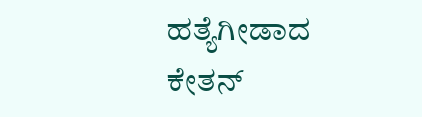ಹತ್ಯೆಗೀಡಾದ ಕೇತನ್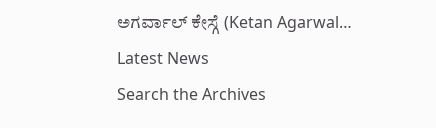ಅಗರ್ವಾಲ್ ಕೇಸ್ಗೆ (Ketan Agarwal…
Latest News
Search the Archives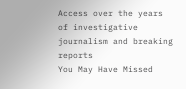Access over the years of investigative journalism and breaking reports
You May Have Missed